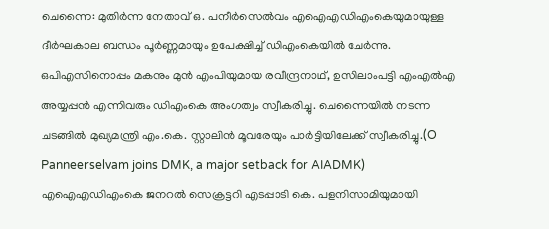ചെന്നൈ: മുതിർന്ന നേതാവ് ഒ. പനീർസെൽവം എഐഎഡിഎംകെയുമായുള്ള ദീർഘകാല ബന്ധം പൂർണ്ണമായും ഉപേക്ഷിച്ച് ഡിഎംകെയിൽ ചേർന്നു. ഒപിഎസിനൊപ്പം മകനും മുൻ എംപിയുമായ രവീന്ദ്രനാഥ്, ഉസിലാംപട്ടി എംഎൽഎ അയ്യപ്പൻ എന്നിവരും ഡിഎംകെ അംഗത്വം സ്വീകരിച്ചു. ചെന്നൈയിൽ നടന്ന ചടങ്ങിൽ മുഖ്യമന്ത്രി എം.കെ. സ്റ്റാലിൻ മൂവരേയും പാർട്ടിയിലേക്ക് സ്വീകരിച്ചു.(O Panneerselvam joins DMK, a major setback for AIADMK)
എഐഎഡിഎംകെ ജനറൽ സെക്രട്ടറി എടപ്പാടി കെ. പളനിസാമിയുമായി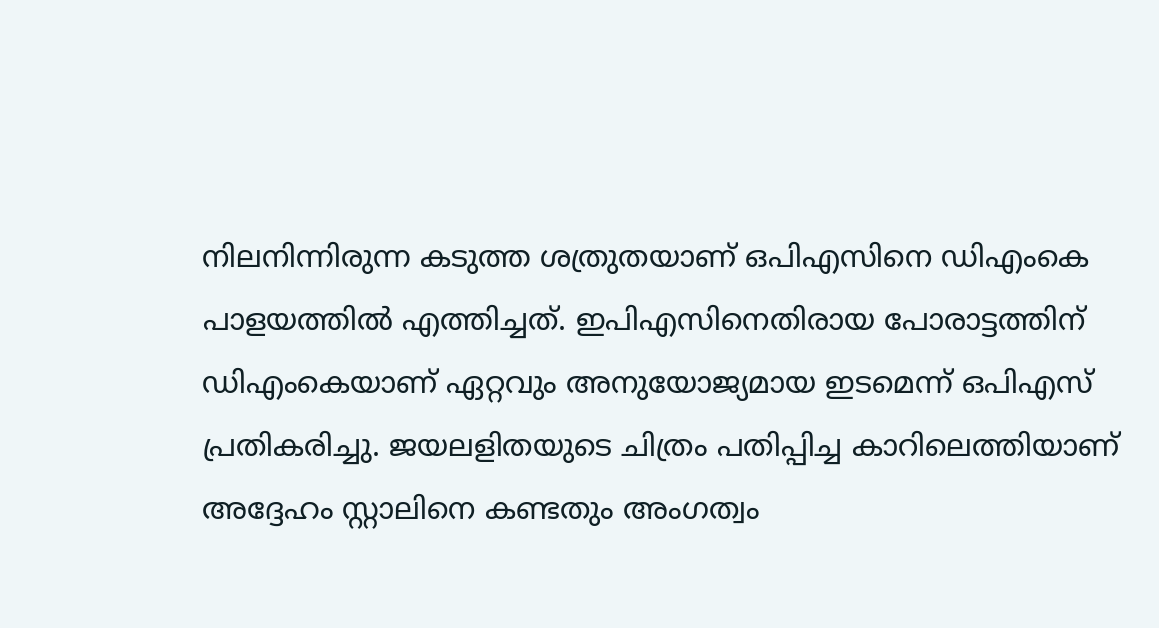നിലനിന്നിരുന്ന കടുത്ത ശത്രുതയാണ് ഒപിഎസിനെ ഡിഎംകെ പാളയത്തിൽ എത്തിച്ചത്. ഇപിഎസിനെതിരായ പോരാട്ടത്തിന് ഡിഎംകെയാണ് ഏറ്റവും അനുയോജ്യമായ ഇടമെന്ന് ഒപിഎസ് പ്രതികരിച്ചു. ജയലളിതയുടെ ചിത്രം പതിപ്പിച്ച കാറിലെത്തിയാണ് അദ്ദേഹം സ്റ്റാലിനെ കണ്ടതും അംഗത്വം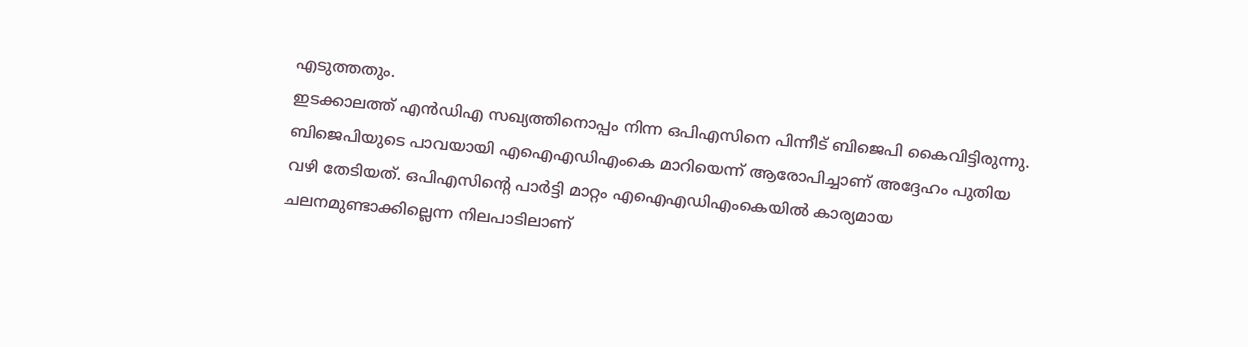എടുത്തതും.
ഇടക്കാലത്ത് എൻഡിഎ സഖ്യത്തിനൊപ്പം നിന്ന ഒപിഎസിനെ പിന്നീട് ബിജെപി കൈവിട്ടിരുന്നു. ബിജെപിയുടെ പാവയായി എഐഎഡിഎംകെ മാറിയെന്ന് ആരോപിച്ചാണ് അദ്ദേഹം പുതിയ വഴി തേടിയത്. ഒപിഎസിന്റെ പാർട്ടി മാറ്റം എഐഎഡിഎംകെയിൽ കാര്യമായ ചലനമുണ്ടാക്കില്ലെന്ന നിലപാടിലാണ്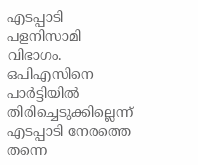എടപ്പാടി പളനിസാമി വിഭാഗം. ഒപിഎസിനെ പാർട്ടിയിൽ തിരിച്ചെടുക്കില്ലെന്ന് എടപ്പാടി നേരത്തെ തന്നെ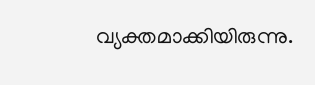വ്യക്തമാക്കിയിരുന്നു.